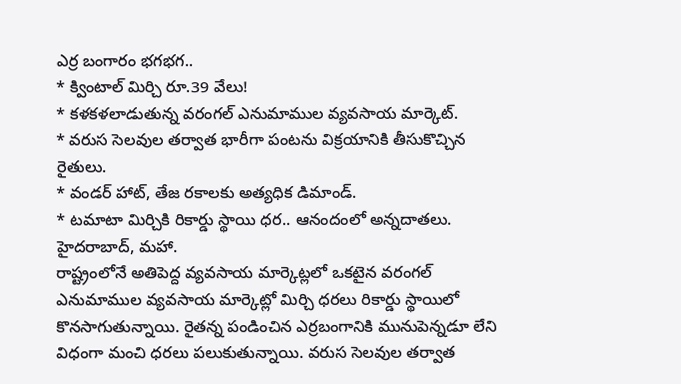ఎర్ర బంగారం భగభగ..
* క్వింటాల్ మిర్చి రూ.39 వేలు!
* కళకళలాడుతున్న వరంగల్ ఎనుమాముల వ్యవసాయ మార్కెట్.
* వరుస సెలవుల తర్వాత భారీగా పంటను విక్రయానికి తీసుకొచ్చిన రైతులు.
* వండర్ హాట్, తేజ రకాలకు అత్యధిక డిమాండ్.
* టమాటా మిర్చికి రికార్డు స్థాయి ధర.. ఆనందంలో అన్నదాతలు.
హైదరాబాద్, మహా.
రాష్ట్రంలోనే అతిపెద్ద వ్యవసాయ మార్కెట్లలో ఒకటైన వరంగల్ ఎనుమాముల వ్యవసాయ మార్కెట్లో మిర్చి ధరలు రికార్డు స్థాయిలో కొనసాగుతున్నాయి. రైతన్న పండించిన ఎర్రబంగానికి మునుపెన్నడూ లేని విధంగా మంచి ధరలు పలుకుతున్నాయి. వరుస సెలవుల తర్వాత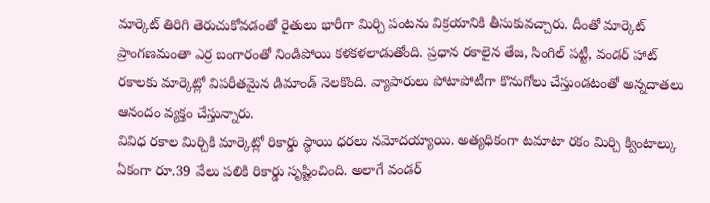మార్కెట్ తిరిగి తెరుచుకోవడంతో రైతులు భారీగా మిర్చి పంటను విక్రయానికి తీసుకువచ్చారు. దీంతో మార్కెట్ ప్రాంగణమంతా ఎర్ర బంగారంతో నిండిపోయి కళకళలాడుతోంది. ప్రధాన రకాలైన తేజ, సింగిల్ పట్టీ, వండర్ హాట్ రకాలకు మార్కెట్లో విపరీతమైన డిమాండ్ నెలకొంది. వ్యాపారులు పోటాపోటీగా కొనుగోలు చేస్తుండటంతో అన్నదాతలు ఆనందం వ్యక్తం చేస్తున్నారు.
వివిధ రకాల మిర్చికి మార్కెట్లో రికార్డు స్థాయి ధరలు నమోదయ్యాయి. అత్యధికంగా టమాటా రకం మిర్చి క్వింటాల్కు ఏకంగా రూ.39 వేలు పలికి రికార్డు సృష్టించింది. అలాగే వండర్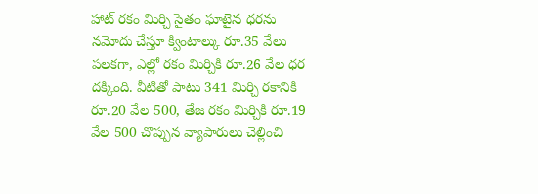హాట్ రకం మిర్చి సైతం ఘాటైన ధరను నమోదు చేస్తూ క్వింటాల్కు రూ.35 వేలు పలకగా, ఎల్లో రకం మిర్చికి రూ.26 వేల ధర దక్కింది. వీటితో పాటు 341 మిర్చి రకానికి రూ.20 వేల 500, తేజ రకం మిర్చికి రూ.19 వేల 500 చొప్పున వ్యాపారులు చెల్లించి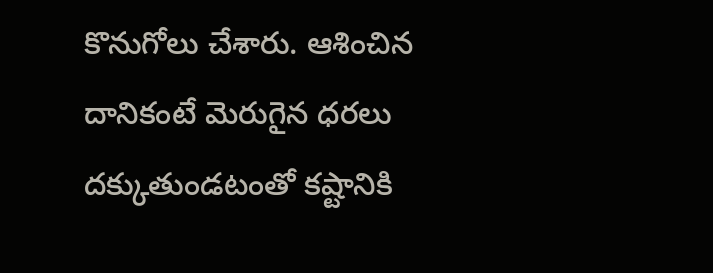కొనుగోలు చేశారు. ఆశించిన దానికంటే మెరుగైన ధరలు దక్కుతుండటంతో కష్టానికి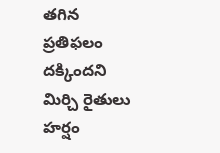తగిన ప్రతిఫలం దక్కిందని మిర్చి రైతులు హర్షం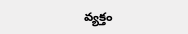వ్యక్తం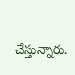చేస్తున్నారు.